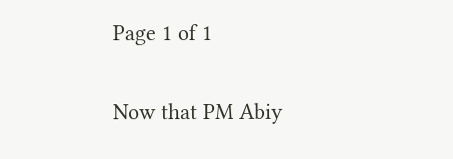Page 1 of 1

Now that PM Abiy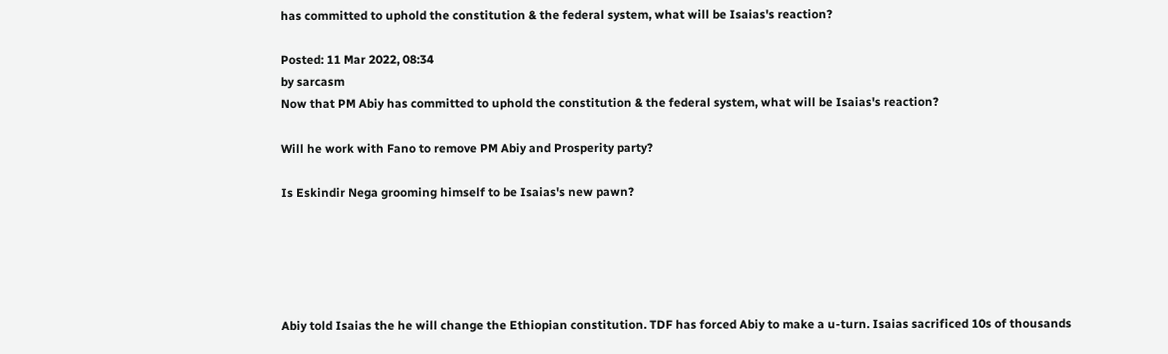has committed to uphold the constitution & the federal system, what will be Isaias's reaction?

Posted: 11 Mar 2022, 08:34
by sarcasm
Now that PM Abiy has committed to uphold the constitution & the federal system, what will be Isaias's reaction?

Will he work with Fano to remove PM Abiy and Prosperity party?

Is Eskindir Nega grooming himself to be Isaias's new pawn?





Abiy told Isaias the he will change the Ethiopian constitution. TDF has forced Abiy to make a u-turn. Isaias sacrificed 10s of thousands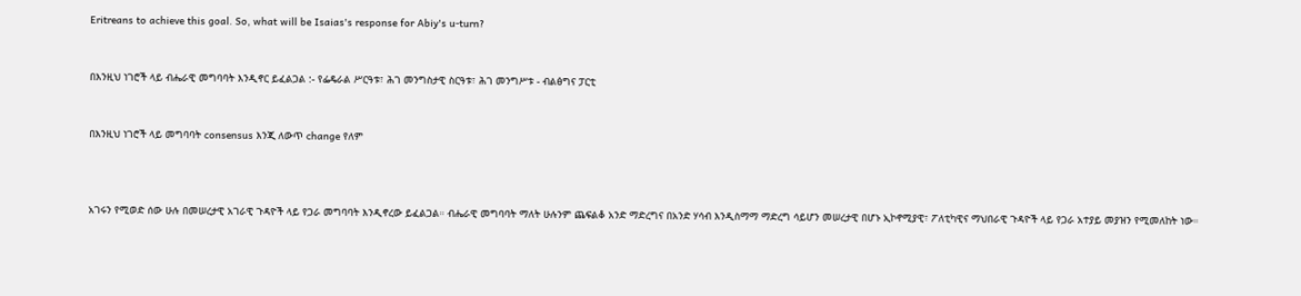Eritreans to achieve this goal. So, what will be Isaias's response for Abiy's u-turn?


በእንዚህ ነገሮች ላይ ብሔራዊ መግባባት እንዲኖር ይፈልጋል :- የፌዴራል ሥርዓቱ፣ ሕገ መንግስታዊ ስርዓቱ፣ ሕገ መንግሥቱ - ብልፅግና ፓርቲ


በእንዚህ ነገሮች ላይ መግባባት consensus እንጂ ለውጥ change የለም



አገሩን የሚወድ ሰው ሁሉ በመሠረታዊ አገራዊ ጉዳዮች ላይ የጋራ መግባባት እንዲኖረው ይፈልጋል። ብሔራዊ መግባባት ማለት ሁሉንም ጨፍልቆ አንድ ማድረግና በአንድ ሃሳብ እንዲስማማ ማድረግ ሳይሆን መሠረታዊ በሆኑ ኢኮኖሚያዊ፣ ፖለቲካዊና ማህበራዊ ጉዳዮች ላይ የጋራ አተያይ መያዝን የሚመለከት ነው።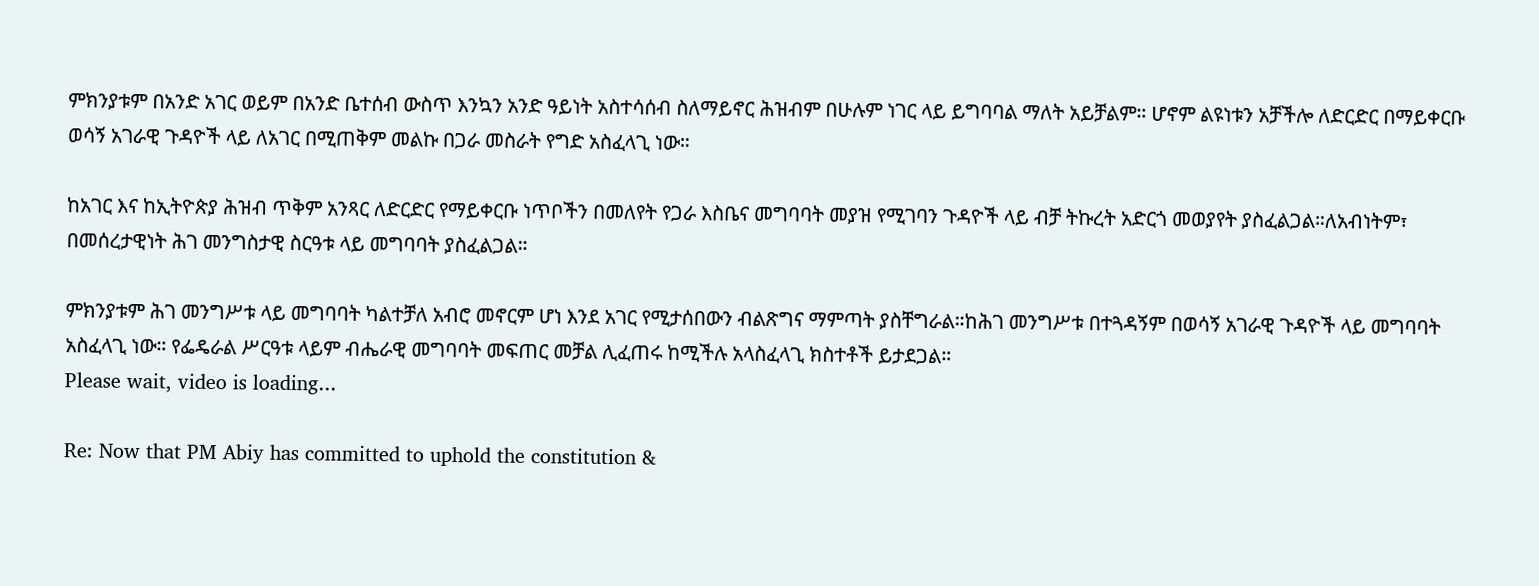ምክንያቱም በአንድ አገር ወይም በአንድ ቤተሰብ ውስጥ እንኳን አንድ ዓይነት አስተሳሰብ ስለማይኖር ሕዝብም በሁሉም ነገር ላይ ይግባባል ማለት አይቻልም። ሆኖም ልዩነቱን አቻችሎ ለድርድር በማይቀርቡ ወሳኝ አገራዊ ጉዳዮች ላይ ለአገር በሚጠቅም መልኩ በጋራ መስራት የግድ አስፈላጊ ነው።

ከአገር እና ከኢትዮጵያ ሕዝብ ጥቅም አንጻር ለድርድር የማይቀርቡ ነጥቦችን በመለየት የጋራ እስቤና መግባባት መያዝ የሚገባን ጉዳዮች ላይ ብቻ ትኩረት አድርጎ መወያየት ያስፈልጋል።ለአብነትም፣ በመሰረታዊነት ሕገ መንግስታዊ ስርዓቱ ላይ መግባባት ያስፈልጋል።

ምክንያቱም ሕገ መንግሥቱ ላይ መግባባት ካልተቻለ አብሮ መኖርም ሆነ እንደ አገር የሚታሰበውን ብልጽግና ማምጣት ያስቸግራል።ከሕገ መንግሥቱ በተጓዳኝም በወሳኝ አገራዊ ጉዳዮች ላይ መግባባት አስፈላጊ ነው። የፌዴራል ሥርዓቱ ላይም ብሔራዊ መግባባት መፍጠር መቻል ሊፈጠሩ ከሚችሉ አላስፈላጊ ክስተቶች ይታደጋል።
Please wait, video is loading...

Re: Now that PM Abiy has committed to uphold the constitution &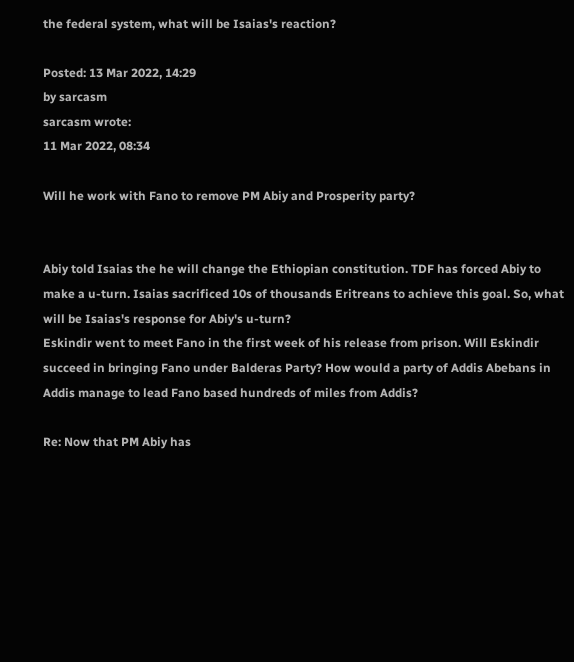the federal system, what will be Isaias's reaction?

Posted: 13 Mar 2022, 14:29
by sarcasm
sarcasm wrote:
11 Mar 2022, 08:34

Will he work with Fano to remove PM Abiy and Prosperity party?


Abiy told Isaias the he will change the Ethiopian constitution. TDF has forced Abiy to make a u-turn. Isaias sacrificed 10s of thousands Eritreans to achieve this goal. So, what will be Isaias's response for Abiy's u-turn?
Eskindir went to meet Fano in the first week of his release from prison. Will Eskindir succeed in bringing Fano under Balderas Party? How would a party of Addis Abebans in Addis manage to lead Fano based hundreds of miles from Addis?

Re: Now that PM Abiy has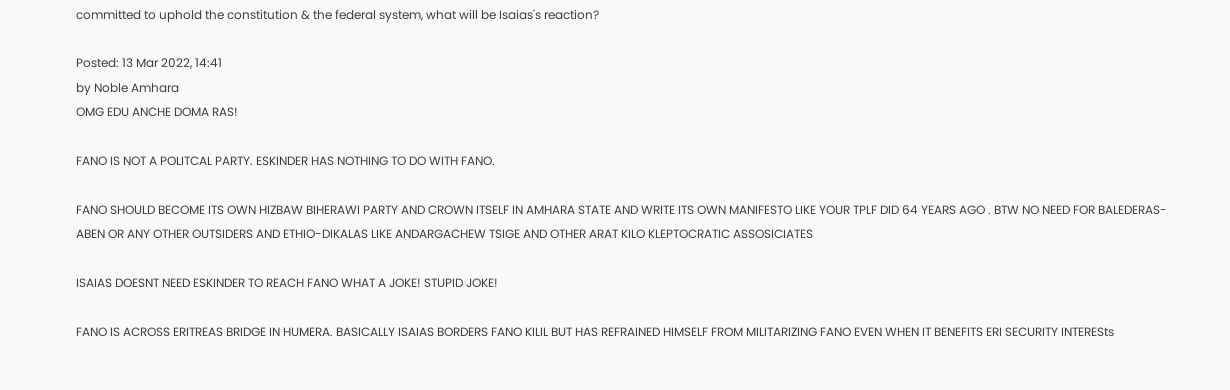committed to uphold the constitution & the federal system, what will be Isaias's reaction?

Posted: 13 Mar 2022, 14:41
by Noble Amhara
OMG EDU ANCHE DOMA RAS!

FANO IS NOT A POLITCAL PARTY. ESKINDER HAS NOTHING TO DO WITH FANO.

FANO SHOULD BECOME ITS OWN HIZBAW BIHERAWI PARTY AND CROWN ITSELF IN AMHARA STATE AND WRITE ITS OWN MANIFESTO LIKE YOUR TPLF DID 64 YEARS AGO . BTW NO NEED FOR BALEDERAS-ABEN OR ANY OTHER OUTSIDERS AND ETHIO-DIKALAS LIKE ANDARGACHEW TSIGE AND OTHER ARAT KILO KLEPTOCRATIC ASSOSICIATES

ISAIAS DOESNT NEED ESKINDER TO REACH FANO WHAT A JOKE! STUPID JOKE!

FANO IS ACROSS ERITREAS BRIDGE IN HUMERA. BASICALLY ISAIAS BORDERS FANO KILIL BUT HAS REFRAINED HIMSELF FROM MILITARIZING FANO EVEN WHEN IT BENEFITS ERI SECURITY INTERESts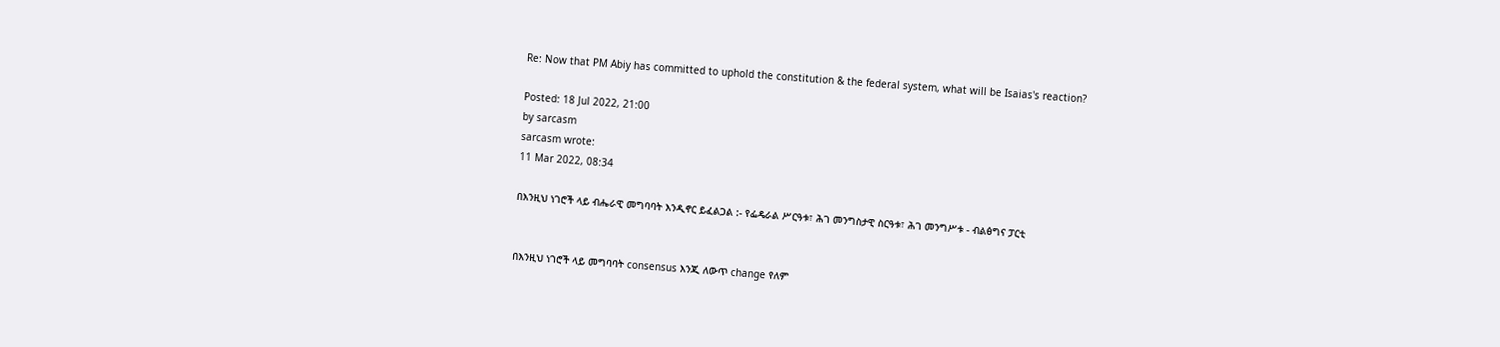Re: Now that PM Abiy has committed to uphold the constitution & the federal system, what will be Isaias's reaction?

Posted: 18 Jul 2022, 21:00
by sarcasm
sarcasm wrote:
11 Mar 2022, 08:34

በእንዚህ ነገሮች ላይ ብሔራዊ መግባባት እንዲኖር ይፈልጋል :- የፌዴራል ሥርዓቱ፣ ሕገ መንግስታዊ ስርዓቱ፣ ሕገ መንግሥቱ - ብልፅግና ፓርቲ


በእንዚህ ነገሮች ላይ መግባባት consensus እንጂ ለውጥ change የለም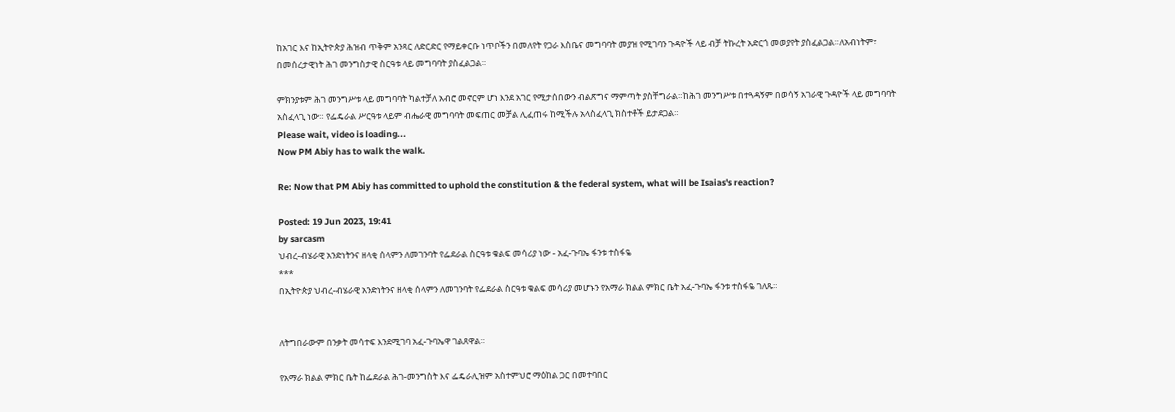ከአገር እና ከኢትዮጵያ ሕዝብ ጥቅም አንጻር ለድርድር የማይቀርቡ ነጥቦችን በመለየት የጋራ እስቤና መግባባት መያዝ የሚገባን ጉዳዮች ላይ ብቻ ትኩረት አድርጎ መወያየት ያስፈልጋል።ለአብነትም፣ በመሰረታዊነት ሕገ መንግስታዊ ስርዓቱ ላይ መግባባት ያስፈልጋል።

ምክንያቱም ሕገ መንግሥቱ ላይ መግባባት ካልተቻለ አብሮ መኖርም ሆነ እንደ አገር የሚታሰበውን ብልጽግና ማምጣት ያስቸግራል።ከሕገ መንግሥቱ በተጓዳኝም በወሳኝ አገራዊ ጉዳዮች ላይ መግባባት አስፈላጊ ነው። የፌዴራል ሥርዓቱ ላይም ብሔራዊ መግባባት መፍጠር መቻል ሊፈጠሩ ከሚችሉ አላስፈላጊ ክስተቶች ይታደጋል።
Please wait, video is loading...
Now PM Abiy has to walk the walk.

Re: Now that PM Abiy has committed to uphold the constitution & the federal system, what will be Isaias's reaction?

Posted: 19 Jun 2023, 19:41
by sarcasm
ህብረ-ብሄራዊ አንድነትንና ዘላቂ ሰላምን ለመገንባት የፌደራል ስርዓቱ ቁልፍ መሳሪያ ነው - አፈ-ጉባኤ ፋንቱ ተስፋዬ
***
በኢትዮጵያ ህብረ-ብሄራዊ አንድነትንና ዘላቂ ሰላምን ለመገንባት የፌደራል ስርዓቱ ቁልፍ መሳሪያ መሆኑን የአማራ ክልል ምክር ቤት አፈ-ጉባኤ ፋንቱ ተስፋዬ ገለጹ።


ለትግበራውም በንቃት መሳተፍ እንደሚገባ አፈ-ጉባኤዋ ገልጸዋል።

የአማራ ክልል ምክር ቤት ከፌደራል ሕገ-መንግስት እና ፌዴራሊዝም አስተምህሮ ማዕከል ጋር በመተባበር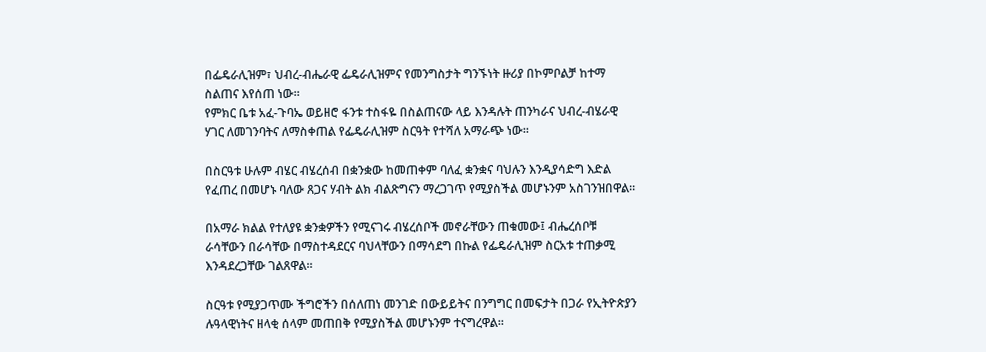በፌዴራሊዝም፣ ህብረ-ብሔራዊ ፌዴራሊዝምና የመንግስታት ግንኙነት ዙሪያ በኮምቦልቻ ከተማ ስልጠና እየሰጠ ነው።
የምክር ቤቱ አፈ-ጉባኤ ወይዘሮ ፋንቱ ተስፋዬ በስልጠናው ላይ እንዳሉት ጠንካራና ህብረ-ብሄራዊ ሃገር ለመገንባትና ለማስቀጠል የፌዴራሊዝም ስርዓት የተሻለ አማራጭ ነው።

በስርዓቱ ሁሉም ብሄር ብሄረሰብ በቋንቋው ከመጠቀም ባለፈ ቋንቋና ባህሉን እንዲያሳድግ እድል የፈጠረ በመሆኑ ባለው ጸጋና ሃብት ልክ ብልጽግናን ማረጋገጥ የሚያስችል መሆኑንም አስገንዝበዋል።

በአማራ ክልል የተለያዩ ቋንቋዎችን የሚናገሩ ብሄረሰቦች መኖራቸውን ጠቁመው፤ ብሔረሰቦቹ ራሳቸውን በራሳቸው በማስተዳደርና ባህላቸውን በማሳደግ በኩል የፌዴራሊዝም ስርአቱ ተጠቃሚ እንዳደረጋቸው ገልጸዋል።

ስርዓቱ የሚያጋጥሙ ችግሮችን በሰለጠነ መንገድ በውይይትና በንግግር በመፍታት በጋራ የኢትዮጵያን ሉዓላዊነትና ዘላቂ ሰላም መጠበቅ የሚያስችል መሆኑንም ተናግረዋል።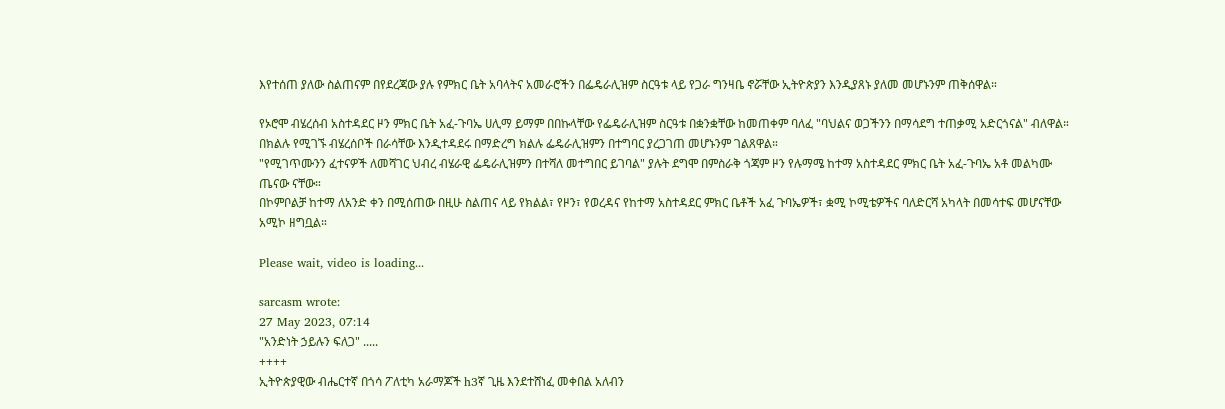እየተሰጠ ያለው ስልጠናም በየደረጃው ያሉ የምክር ቤት አባላትና አመራሮችን በፌዴራሊዝም ስርዓቱ ላይ የጋራ ግንዛቤ ኖሯቸው ኢትዮጵያን እንዲያጸኑ ያለመ መሆኑንም ጠቅሰዋል።

የኦሮሞ ብሄረሰብ አስተዳደር ዞን ምክር ቤት አፈ-ጉባኤ ሀሊማ ይማም በበኩላቸው የፌዴራሊዝም ስርዓቱ በቋንቋቸው ከመጠቀም ባለፈ "ባህልና ወጋችንን በማሳደግ ተጠቃሚ አድርጎናል" ብለዋል።
በክልሉ የሚገኙ ብሄረሰቦች በራሳቸው እንዲተዳደሩ በማድረግ ክልሉ ፌዴራሊዝምን በተግባር ያረጋገጠ መሆኑንም ገልጸዋል።
"የሚገጥሙንን ፈተናዎች ለመሻገር ህብረ ብሄራዊ ፌዴራሊዝምን በተሻለ መተግበር ይገባል" ያሉት ደግሞ በምስራቅ ጎጃም ዞን የሉማሜ ከተማ አስተዳደር ምክር ቤት አፈ-ጉባኤ አቶ መልካሙ ጤናው ናቸው።
በኮምቦልቻ ከተማ ለአንድ ቀን በሚሰጠው በዚሁ ስልጠና ላይ የክልል፣ የዞን፣ የወረዳና የከተማ አስተዳደር ምክር ቤቶች አፈ ጉባኤዎች፣ ቋሚ ኮሚቴዎችና ባለድርሻ አካላት በመሳተፍ መሆናቸው አሚኮ ዘግቧል።

Please wait, video is loading...

sarcasm wrote:
27 May 2023, 07:14
"አንድነት ኃይሉን ፍለጋ" .....
++++
ኢትዮጵያዊው ብሔርተኛ በጎሳ ፖለቲካ አራማጆች h3ኛ ጊዜ እንደተሸነፈ መቀበል አለብን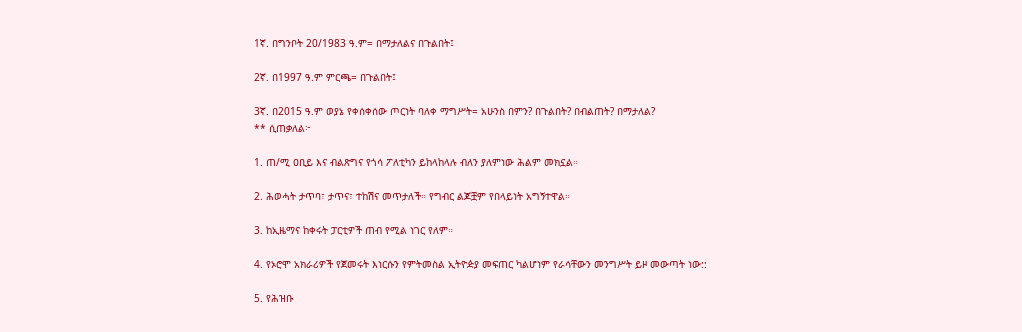1ኛ. በግንቦት 20/1983 ዓ.ም= በማታለልና በጉልበት፤

2ኛ. በ1997 ዓ.ም ምርጫ= በጉልበት፤

3ኛ. በ2015 ዓ.ም ወያኔ የቀሰቀሰው ጦርነት ባለቀ ማግሥት= አሁንስ በምን? በጉልበት? በብልጠት? በማታለል?
** ሲጠቃለል፦

1. ጠ/ሚ ዐቢይ እና ብልጽግና የጎሳ ፖለቲካን ይከላከላሉ ብለን ያለምነው ሕልም መክኗል።

2. ሕወሓት ታጥባ፣ ታጥና፣ ተከሽና መጥታለች። የግብር ልጆቿም የበላይነት አግኝተዋል።

3. ከኢዜማና ከቀሩት ፓርቲዎች ጠብ የሚል ነገር የለም።

4. የኦሮሞ አክራሪዎች የጀመሩት እነርሱን የምትመስል ኢትዮዽያ መፍጠር ካልሆነም የራሳቸውን መንግሥት ይዞ መውጣት ነው::

5. የሕዝቡ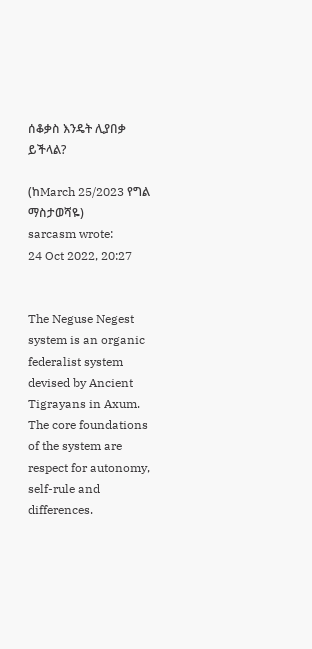ሰቆቃስ እንዴት ሊያበቃ ይችላል?

(ከMarch 25/2023 የግል ማስታወሻዬ)
sarcasm wrote:
24 Oct 2022, 20:27


The Neguse Negest system is an organic federalist system devised by Ancient Tigrayans in Axum. The core foundations of the system are respect for autonomy, self-rule and differences.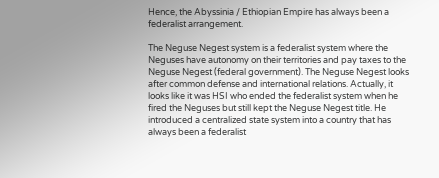Hence, the Abyssinia / Ethiopian Empire has always been a federalist arrangement.

The Neguse Negest system is a federalist system where the Neguses have autonomy on their territories and pay taxes to the Neguse Negest (federal government). The Neguse Negest looks after common defense and international relations. Actually, it looks like it was HSI who ended the federalist system when he fired the Neguses but still kept the Neguse Negest title. He introduced a centralized state system into a country that has always been a federalist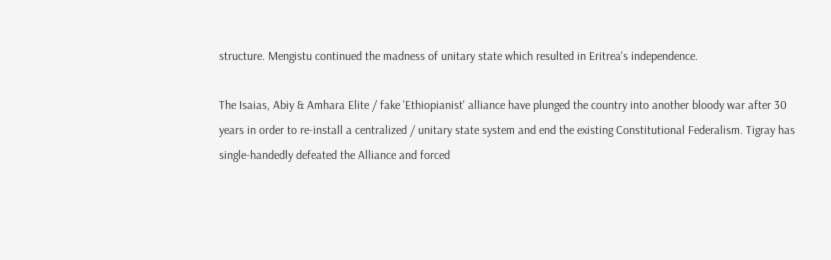structure. Mengistu continued the madness of unitary state which resulted in Eritrea's independence.

The Isaias, Abiy & Amhara Elite / fake 'Ethiopianist' alliance have plunged the country into another bloody war after 30 years in order to re-install a centralized / unitary state system and end the existing Constitutional Federalism. Tigray has single-handedly defeated the Alliance and forced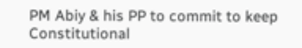PM Abiy & his PP to commit to keep Constitutional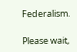Federalism.

Please wait,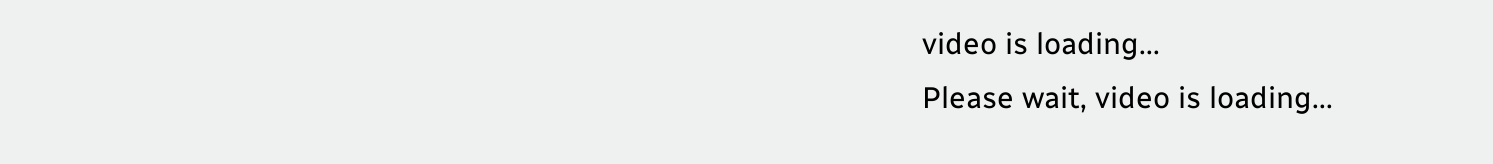video is loading...
Please wait, video is loading...